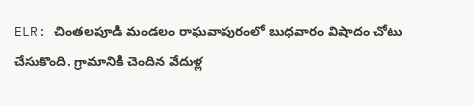ELR: చింతలపూడి మండలం రాఘవాపురంలో బుధవారం విషాదం చోటు చేసుకొంది. గ్రామానికి చెందిన వేదుళ్ల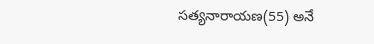సత్యనారాయణ(55) అనే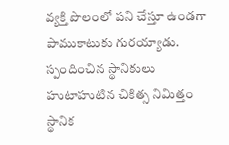వ్యక్తి పొలంలో పని చేస్తూ ఉండగా పాముకాటుకు గురయ్యాడు. స్పందించిన స్థానికులు హుటాహుటిన చికిత్స నిమిత్తం స్థానిక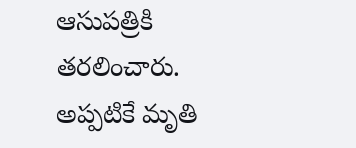ఆసుపత్రికి తరలించారు. అప్పటికే మృతి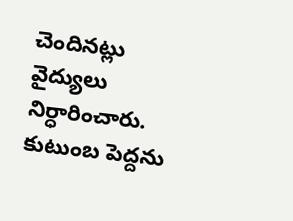చెందినట్లు వైద్యులు నిర్ధారించారు. కుటుంబ పెద్దను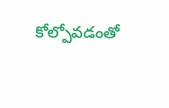కోల్పోవడంతో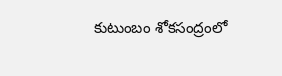కుటుంబం శోకసంద్రంలో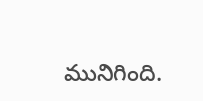మునిగింది.